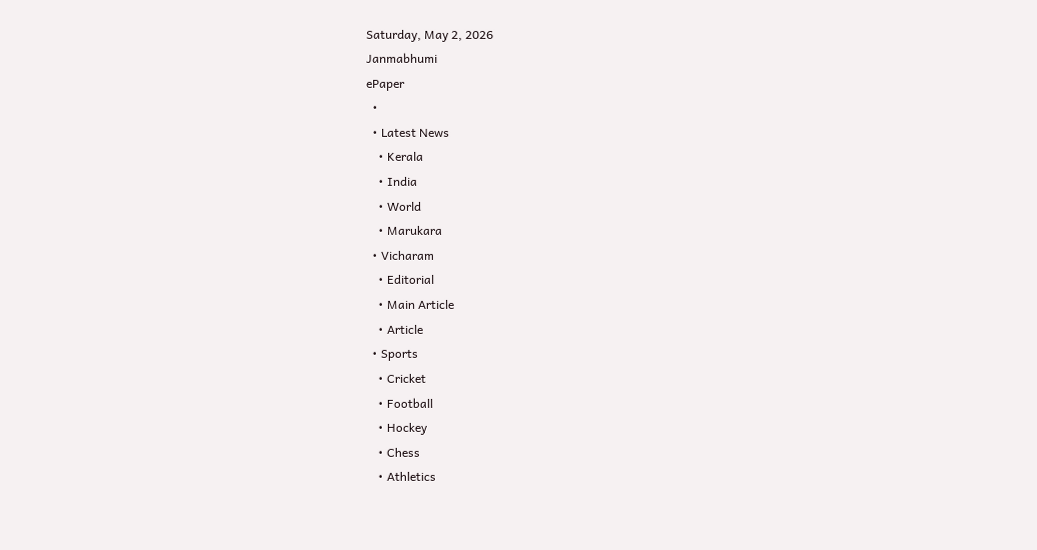Saturday, May 2, 2026
Janmabhumi
ePaper
  •
  • Latest News
    • Kerala
    • India
    • World
    • Marukara
  • Vicharam
    • Editorial
    • Main Article
    • Article
  • Sports
    • Cricket
    • Football
    • Hockey
    • Chess
    • Athletics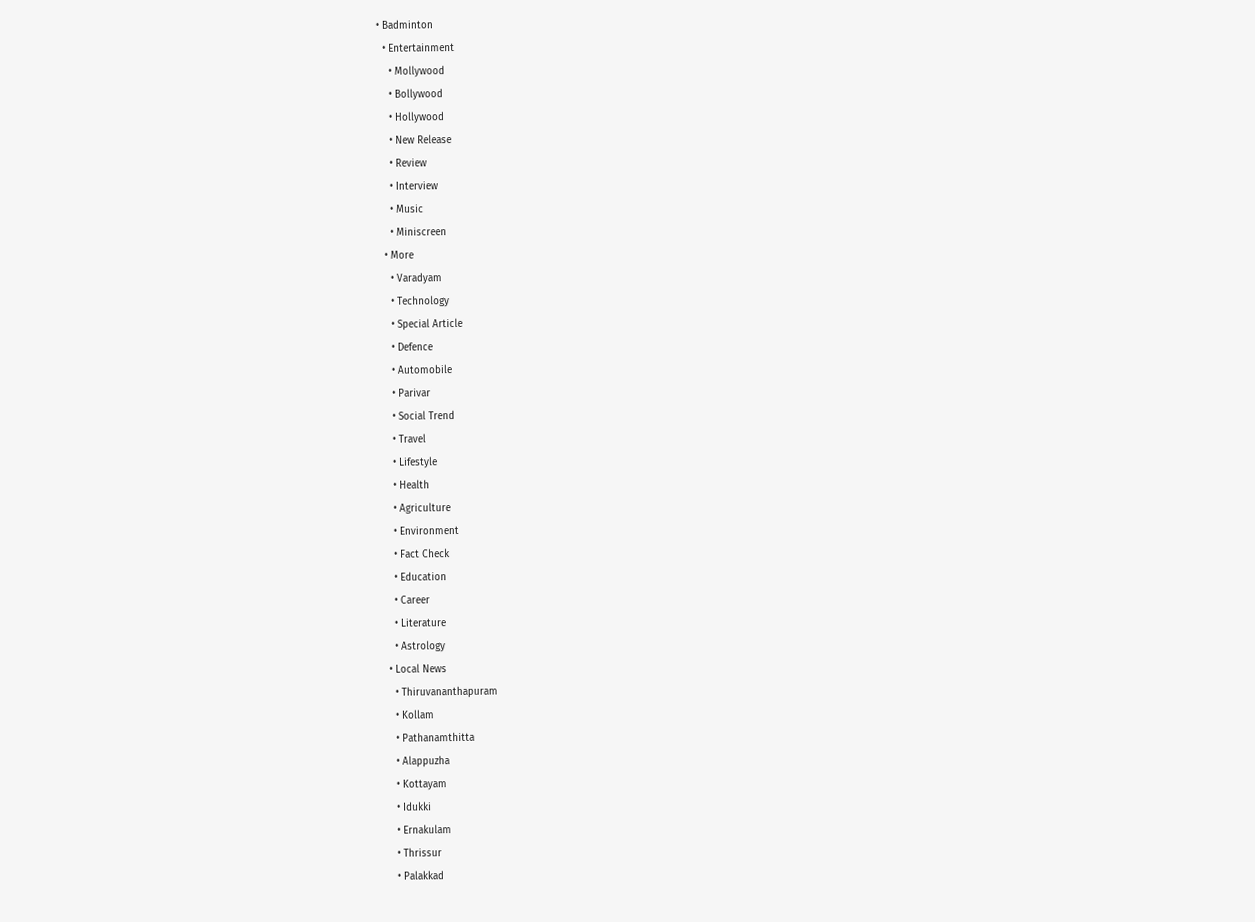• Badminton
  • Entertainment
    • Mollywood
    • Bollywood
    • Hollywood
    • New Release
    • Review
    • Interview
    • Music
    • Miniscreen
  • More
    • Varadyam
    • Technology
    • Special Article
    • Defence
    • Automobile
    • Parivar
    • Social Trend
    • Travel
    • Lifestyle
    • Health
    • Agriculture
    • Environment
    • Fact Check
    • Education
    • Career
    • Literature
    • Astrology
  • Local News
    • Thiruvananthapuram
    • Kollam
    • Pathanamthitta
    • Alappuzha
    • Kottayam
    • Idukki
    • Ernakulam
    • Thrissur
    • Palakkad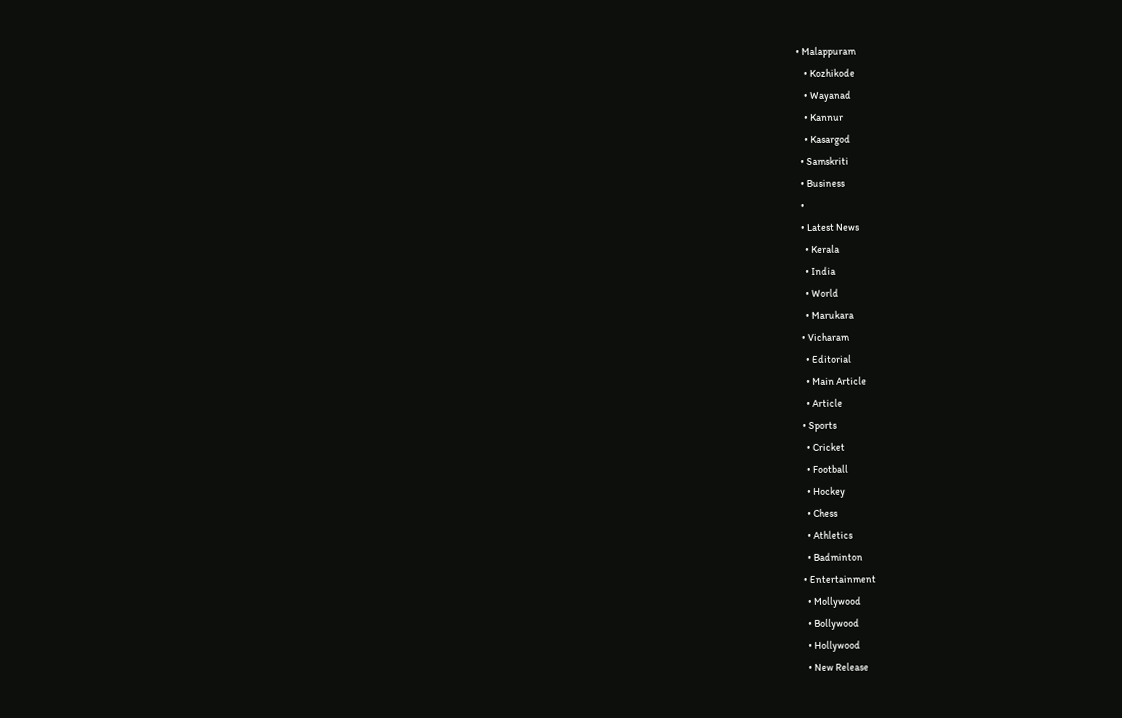• Malappuram
    • Kozhikode
    • Wayanad
    • Kannur
    • Kasargod
  • Samskriti
  • Business
  •
  • Latest News
    • Kerala
    • India
    • World
    • Marukara
  • Vicharam
    • Editorial
    • Main Article
    • Article
  • Sports
    • Cricket
    • Football
    • Hockey
    • Chess
    • Athletics
    • Badminton
  • Entertainment
    • Mollywood
    • Bollywood
    • Hollywood
    • New Release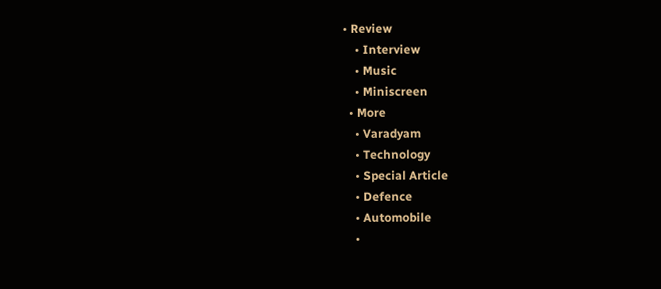• Review
    • Interview
    • Music
    • Miniscreen
  • More
    • Varadyam
    • Technology
    • Special Article
    • Defence
    • Automobile
    •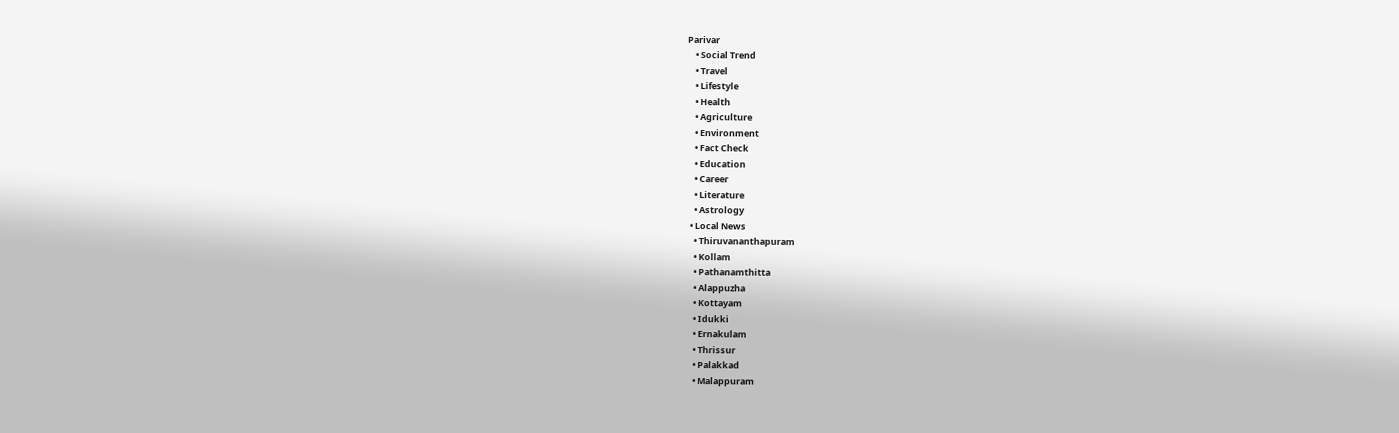Parivar
    • Social Trend
    • Travel
    • Lifestyle
    • Health
    • Agriculture
    • Environment
    • Fact Check
    • Education
    • Career
    • Literature
    • Astrology
  • Local News
    • Thiruvananthapuram
    • Kollam
    • Pathanamthitta
    • Alappuzha
    • Kottayam
    • Idukki
    • Ernakulam
    • Thrissur
    • Palakkad
    • Malappuram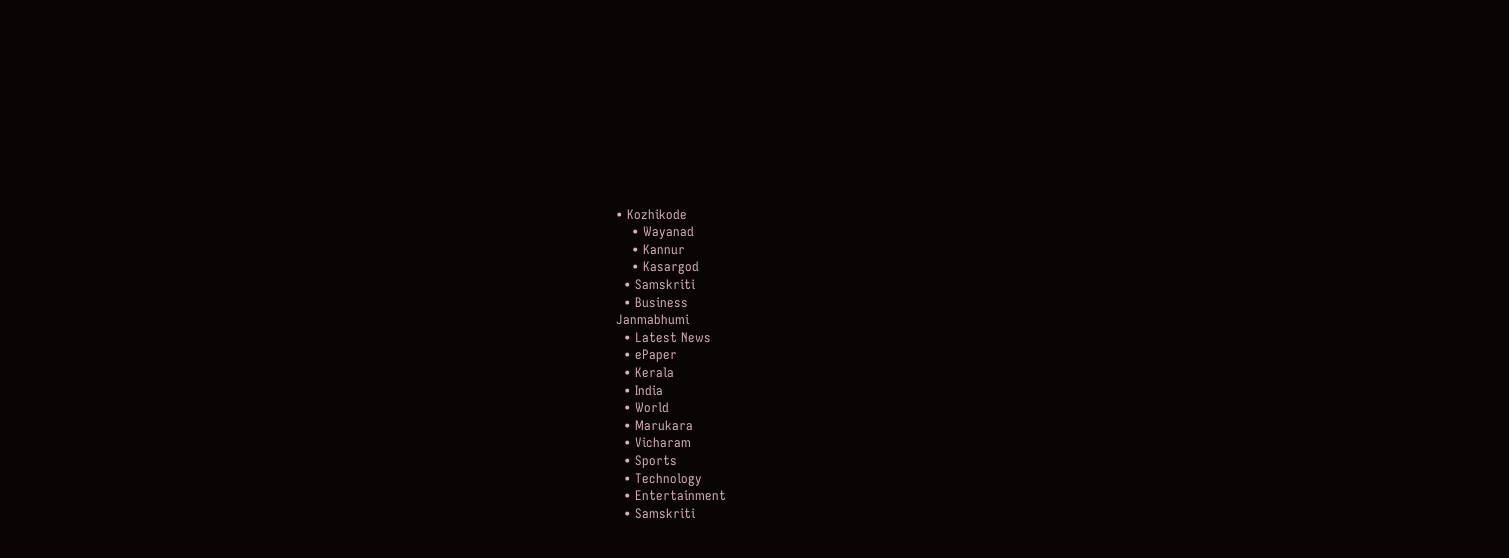• Kozhikode
    • Wayanad
    • Kannur
    • Kasargod
  • Samskriti
  • Business
Janmabhumi
  • Latest News
  • ePaper
  • Kerala
  • India
  • World
  • Marukara
  • Vicharam
  • Sports
  • Technology
  • Entertainment
  • Samskriti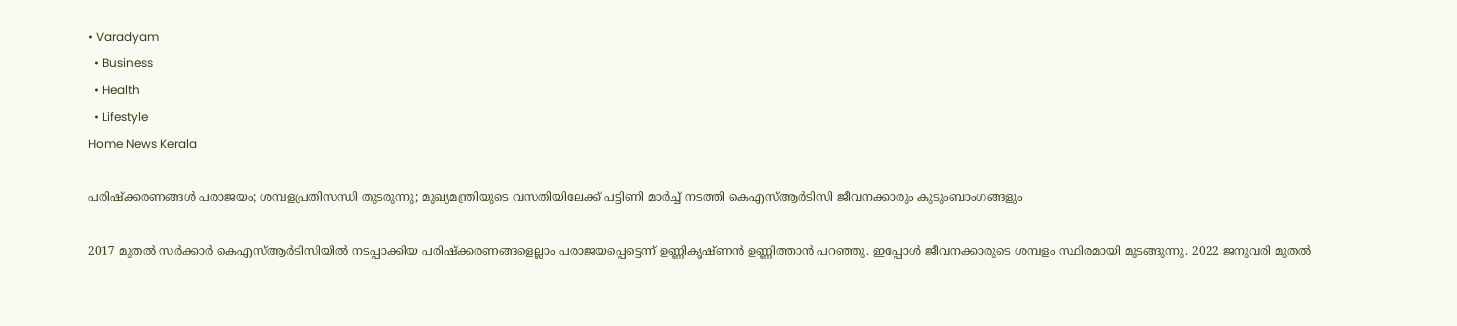• Varadyam
  • Business
  • Health
  • Lifestyle
Home News Kerala

പരിഷ്‌ക്കരണങ്ങള്‍ പരാജയം; ശമ്പളപ്രതിസന്ധി തുടരുന്നു; മുഖ്യമന്ത്രിയുടെ വസതിയിലേക്ക് പട്ടിണി മാര്‍ച്ച് നടത്തി കെഎസ്ആര്‍ടിസി ജീവനക്കാരും കുടുംബാംഗങ്ങളും

2017 മുതല്‍ സര്‍ക്കാര്‍ കെഎസ്ആര്‍ടിസിയില്‍ നടപ്പാക്കിയ പരിഷ്‌ക്കരണങ്ങളെല്ലാം പരാജയപ്പെട്ടെന്ന് ഉണ്ണികൃഷ്ണന്‍ ഉണ്ണിത്താന്‍ പറഞ്ഞു. ഇപ്പോള്‍ ജീവനക്കാരുടെ ശമ്പളം സ്ഥിരമായി മുടങ്ങുന്നു. 2022 ജനുവരി മുതല്‍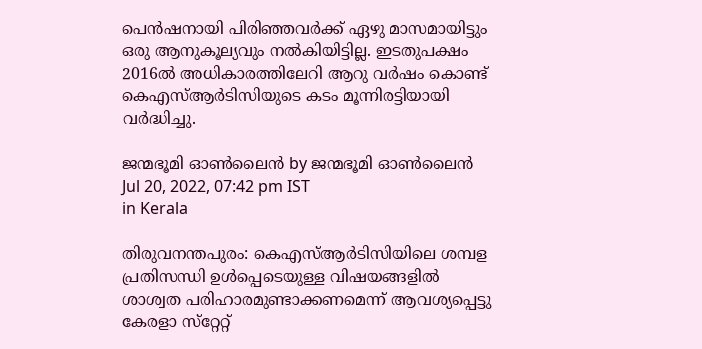പെന്‍ഷനായി പിരിഞ്ഞവര്‍ക്ക് ഏഴു മാസമായിട്ടും ഒരു ആനുകൂല്യവും നല്‍കിയിട്ടില്ല. ഇടതുപക്ഷം 2016ല്‍ അധികാരത്തിലേറി ആറു വര്‍ഷം കൊണ്ട് കെഎസ്ആര്‍ടിസിയുടെ കടം മൂന്നിരട്ടിയായി വര്‍ദ്ധിച്ചു.

ജന്മഭൂമി ഓണ്‍ലൈന്‍ by ജന്മഭൂമി ഓണ്‍ലൈന്‍
Jul 20, 2022, 07:42 pm IST
in Kerala

തിരുവനന്തപുരം: കെഎസ്ആര്‍ടിസിയിലെ ശമ്പള പ്രതിസന്ധി ഉള്‍പ്പെടെയുള്ള വിഷയങ്ങളില്‍ ശാശ്വത പരിഹാരമുണ്ടാക്കണമെന്ന് ആവശ്യപ്പെട്ടു കേരളാ സ്‌റ്റേറ്റ്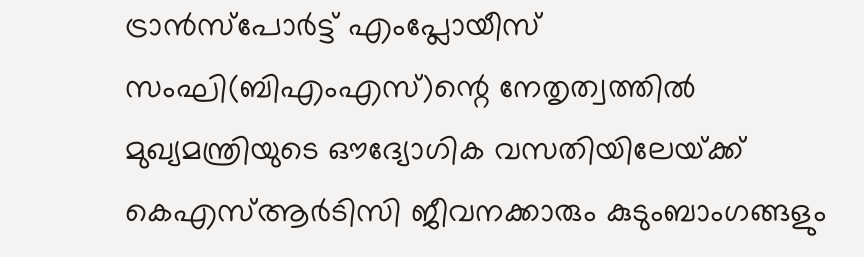ട്രാന്‍സ്‌പോര്‍ട്ട് എംപ്ലോയീസ് സംഘി(ബിഎംഎസ്)ന്റെ നേതൃത്വത്തില്‍ മുഖ്യമന്ത്രിയുടെ ഔദ്യോഗിക വസതിയിലേയ്‌ക്ക് കെഎസ്ആര്‍ടിസി ജീവനക്കാരും കുടുംബാംഗങ്ങളും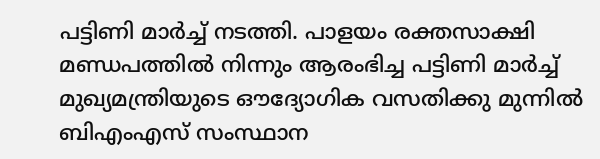പട്ടിണി മാര്‍ച്ച് നടത്തി. പാളയം രക്തസാക്ഷി മണ്ഡപത്തില്‍ നിന്നും ആരംഭിച്ച പട്ടിണി മാര്‍ച്ച് മുഖ്യമന്ത്രിയുടെ ഔദ്യോഗിക വസതിക്കു മുന്നില്‍ ബിഎംഎസ് സംസ്ഥാന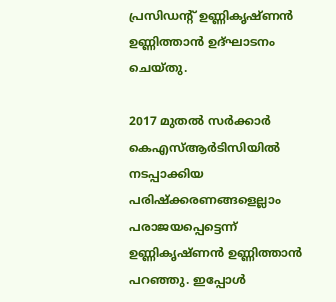പ്രസിഡന്റ് ഉണ്ണികൃഷ്ണന്‍ ഉണ്ണിത്താന്‍ ഉദ്ഘാടനം ചെയ്തു.

2017 മുതല്‍ സര്‍ക്കാര്‍ കെഎസ്ആര്‍ടിസിയില്‍ നടപ്പാക്കിയ പരിഷ്‌ക്കരണങ്ങളെല്ലാം പരാജയപ്പെട്ടെന്ന് ഉണ്ണികൃഷ്ണന്‍ ഉണ്ണിത്താന്‍ പറഞ്ഞു. ഇപ്പോള്‍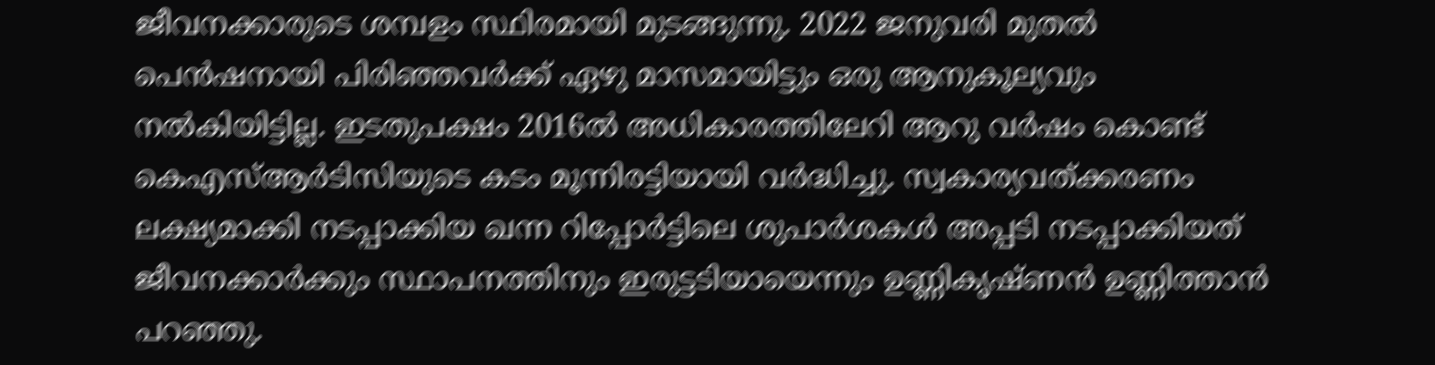ജീവനക്കാരുടെ ശമ്പളം സ്ഥിരമായി മുടങ്ങുന്നു. 2022 ജനുവരി മുതല്‍ പെന്‍ഷനായി പിരിഞ്ഞവര്‍ക്ക് ഏഴു മാസമായിട്ടും ഒരു ആനുകൂല്യവും നല്‍കിയിട്ടില്ല. ഇടതുപക്ഷം 2016ല്‍ അധികാരത്തിലേറി ആറു വര്‍ഷം കൊണ്ട് കെഎസ്ആര്‍ടിസിയുടെ കടം മൂന്നിരട്ടിയായി വര്‍ദ്ധിച്ചു. സ്വകാര്യവത്ക്കരണം ലക്ഷ്യമാക്കി നടപ്പാക്കിയ ഖന്ന റിപ്പോര്‍ട്ടിലെ ശുപാര്‍ശകള്‍ അപ്പടി നടപ്പാക്കിയത് ജീവനക്കാര്‍ക്കും സ്ഥാപനത്തിനും ഇരുട്ടടിയായെന്നും ഉണ്ണികൃഷ്ണന്‍ ഉണ്ണിത്താന്‍ പറഞ്ഞു.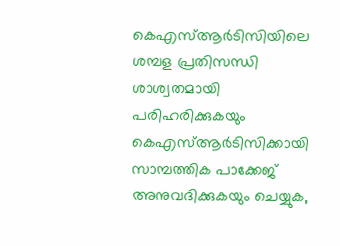കെഎസ്ആര്‍ടിസിയിലെ ശമ്പള പ്രതിസന്ധി ശാശ്വതമായി പരിഹരിക്കുകയും കെഎസ്ആര്‍ടിസിക്കായി സാമ്പത്തിക പാക്കേജ് അനുവദിക്കുകയും ചെയ്യുക,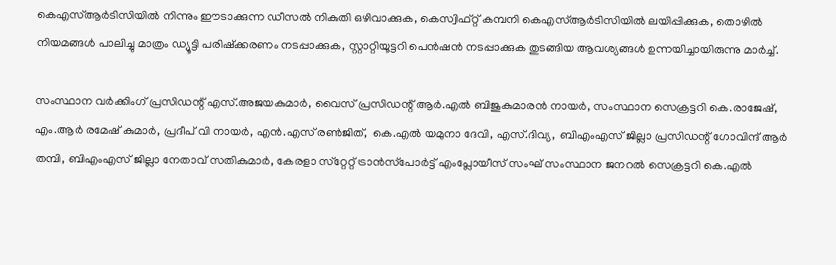കെഎസ്ആര്‍ടിസിയില്‍ നിന്നും ഈടാക്കുന്ന ഡീസല്‍ നികുതി ഒഴിവാക്കുക, കെസ്വിഫ്റ്റ് കമ്പനി കെഎസ്ആര്‍ടിസിയില്‍ ലയിപ്പിക്കുക, തൊഴില്‍ നിയമങ്ങള്‍ പാലിച്ചു മാത്രം ഡ്യൂട്ടി പരിഷ്‌ക്കരണം നടപ്പാക്കുക, സ്റ്റാറ്റിയൂട്ടറി പെന്‍ഷന്‍ നടപ്പാക്കുക തുടങ്ങിയ ആവശ്യങ്ങള്‍ ഉന്നയിച്ചായിരുന്നു മാര്‍ച്ച്.

സംസ്ഥാന വര്‍ക്കിംഗ് പ്രസിഡന്റ് എസ്.അജയകുമാര്‍, വൈസ് പ്രസിഡന്റ് ആര്‍.എല്‍ ബിജുകുമാരന്‍ നായര്‍, സംസ്ഥാന സെക്രട്ടറി കെ.രാജേഷ്, എം.ആര്‍ രമേഷ് കുമാര്‍, പ്രദീപ് വി നായര്‍, എന്‍.എസ് രണ്‍ജിത്,  കെ.എല്‍ യമുനാ ദേവി, എസ്.ദിവ്യ,  ബിഎംഎസ് ജില്ലാ പ്രസിഡന്റ് ഗോവിന്ദ് ആര്‍ തമ്പി, ബിഎംഎസ് ജില്ലാ നേതാവ് സതികുമാര്‍, കേരളാ സ്‌റ്റേറ്റ് ട്രാന്‍സ്‌പോര്‍ട്ട് എംപ്ലോയീസ് സംഘ് സംസ്ഥാന ജനറല്‍ സെക്രട്ടറി കെ.എല്‍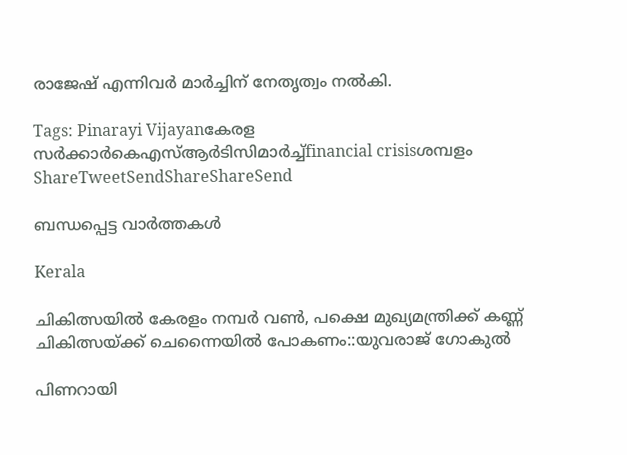രാജേഷ് എന്നിവര്‍ മാര്‍ച്ചിന് നേതൃത്വം നല്‍കി.

Tags: Pinarayi Vijayanകേരള സര്‍ക്കാര്‍കെഎസ്ആര്‍ടിസിമാര്‍ച്ച്financial crisisശമ്പളം
ShareTweetSendShareShareSend

ബന്ധപ്പെട്ട വാര്‍ത്തകള്‍

Kerala

ചികിത്സയില്‍ കേരളം നമ്പര്‍ വണ്‍, പക്ഷെ മുഖ്യമന്ത്രിക്ക് കണ്ണ് ചികിത്സയ്‌ക്ക് ചെന്നൈയില്‍ പോകണം::യുവരാജ് ഗോകുല്‍

പിണറായി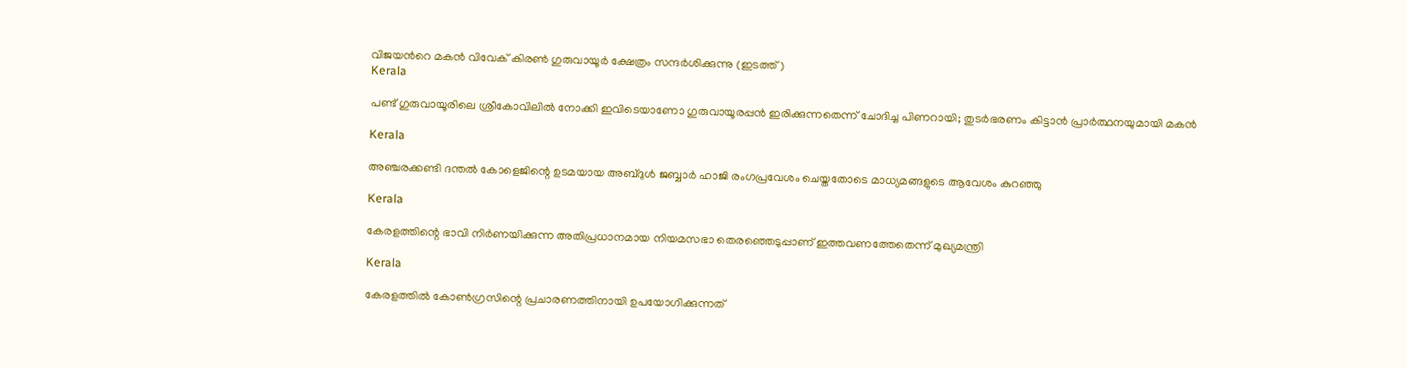വിജയന്‍റെ മകന്‍ വിവേക് കിരണ്‍ ഗുരുവായൂര്‍ ക്ഷേത്രം സന്ദര്‍ശിക്കുന്നു (ഇടത്ത്)
Kerala

പണ്ട് ഗുരുവായൂരിലെ ശ്രീകോവിലില്‍ നോക്കി ഇവിടെയാണോ ഗുരുവായൂരപ്പന്‍ ഇരിക്കുന്നതെന്ന് ചോദിച്ച പിണറായി; തുടര്‍ഭരണം കിട്ടാന്‍ പ്രാര്‍ത്ഥനയുമായി മകന്‍

Kerala

അഞ്ചരക്കണ്ടി ദന്തല്‍ കോളെജിന്റെ ഉടമയായ അബ്ദുള്‍ ജബ്ബാര്‍ ഹാജി രംഗപ്രവേശം ചെയ്തതോടെ മാധ്യമങ്ങളുടെ ആവേശം കുറഞ്ഞു

Kerala

കേരളത്തിന്റെ ഭാവി നിർണയിക്കുന്ന അതിപ്രധാനമായ നിയമസഭാ തെരഞ്ഞെടുപ്പാണ് ഇത്തവണത്തേതെന്ന് മുഖ്യമന്ത്രി

Kerala

കേരളത്തില്‍ കോണ്‍ഗ്രസിന്റെ പ്രചാരണത്തിനായി ഉപയോഗിക്കുന്നത്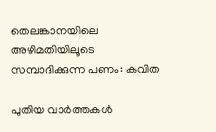തെലങ്കാനയിലെ അഴിമതിയിലൂടെ സമ്പാദിക്കുന്ന പണം: കവിത

പുതിയ വാര്‍ത്തകള്‍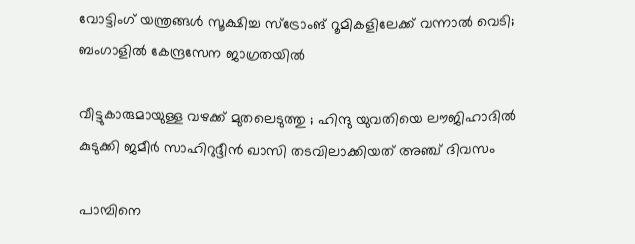വോട്ടിംഗ് യന്ത്രങ്ങള്‍ സൂക്ഷിച്ച സ്ട്രോംങ് റൂമികളിലേക്ക് വന്നാല്‍ വെടി; ബംഗാളില്‍ കേന്ദ്രസേന ജാഗ്രതയില്‍

വീട്ടുകാരുമായുള്ള വഴക്ക് മുതലെടുത്തു ; ഹിന്ദു യുവതിയെ ലൗജിഹാദിൽ കുടുക്കി ജമീർ സാഹിറുദ്ദീൻ ഖാസി തടവിലാക്കിയത് അഞ്ച് ദിവസം

പാമ്പിനെ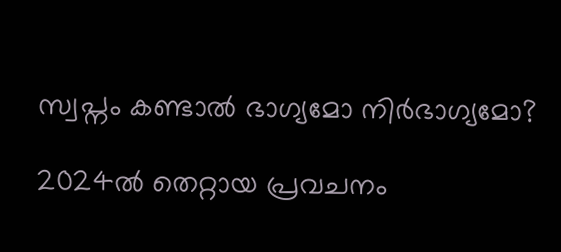സ്വപ്നം കണ്ടാൽ ഭാഗ്യമോ നിർഭാഗ്യമോ?

2024ല്‍ തെറ്റായ പ്രവചനം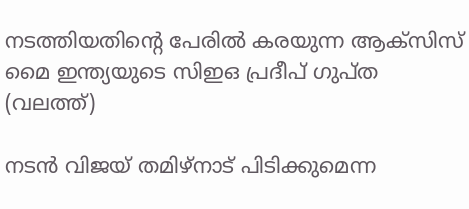നടത്തിയതിന്‍റെ പേരില്‍ കരയുന്ന ആക്സിസ് മൈ ഇന്ത്യയുടെ സിഇഒ പ്രദീപ് ഗുപ്ത (വലത്ത്)

നടന്‍ വിജയ് തമിഴ്നാട് പിടിക്കുമെന്ന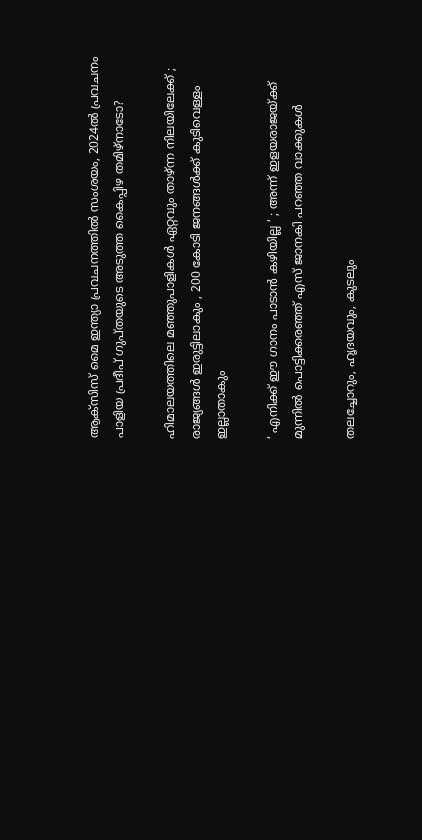ആക്സിസ് മൈ ഇന്ത്യാ പ്രവചനത്തില്‍ സംശയം, 2024ല്‍ പ്രവചനം പാളിയ പ്രദീപ് ഗുപ്തയുടെ അടുത്ത കൈപ്പിഴ തമിഴ്നാടോ?

ഹിമാലയത്തിലെ മഞ്ഞുപാളികൾ ഏറ്റവും താഴ്ന്ന നിലയിലേക്ക് ; രാജ്യങ്ങൾ ഇരുട്ടിലാകും , 200 കോടി ജനങ്ങൾക്ക് കുടിവെള്ളം ഇല്ലാതാകും

‘ എനിക്ക് ഈ ഗാനം പാടാൻ കഴിയില്ല ‘ ; അന്ന് ഇളയരാജയ്‌ക്ക് മുന്നിൽ പൊട്ടിക്കരഞ്ഞ് എസ് ജാനകി പറഞ്ഞ വാക്കുകൾ

തലച്ചോറും, ഹൃദയവും, കുടലും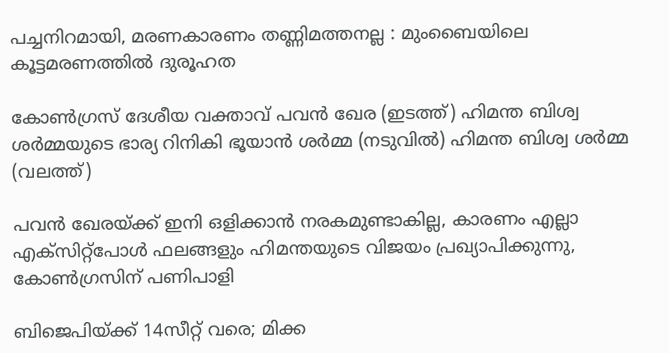പച്ചനിറമായി, മരണകാരണം തണ്ണിമത്തനല്ല : മുംബൈയിലെ കൂട്ടമരണത്തിൽ ദുരൂഹത

കോണ്‍ഗ്രസ് ദേശീയ വക്താവ് പവന്‍ ഖേര (ഇടത്ത്) ഹിമന്ത ബിശ്വ ശര്‍മ്മയുടെ ഭാര്യ റിനികി ഭൂയാന്‍ ശര്‍മ്മ (നടുവില്‍) ഹിമന്ത ബിശ്വ ശര്‍മ്മ (വലത്ത്)

പവന്‍ ഖേരയ്‌ക്ക് ഇനി ഒളിക്കാന്‍ നരകമുണ്ടാകില്ല, കാരണം എല്ലാ എക്സിറ്റ്പോള്‍ ഫലങ്ങളും ഹിമന്തയുടെ വിജയം പ്രഖ്യാപിക്കുന്നു, കോണ്‍ഗ്രസിന് പണിപാളി

ബിജെപിയ്‌ക്ക് 14സീറ്റ് വരെ; മിക്ക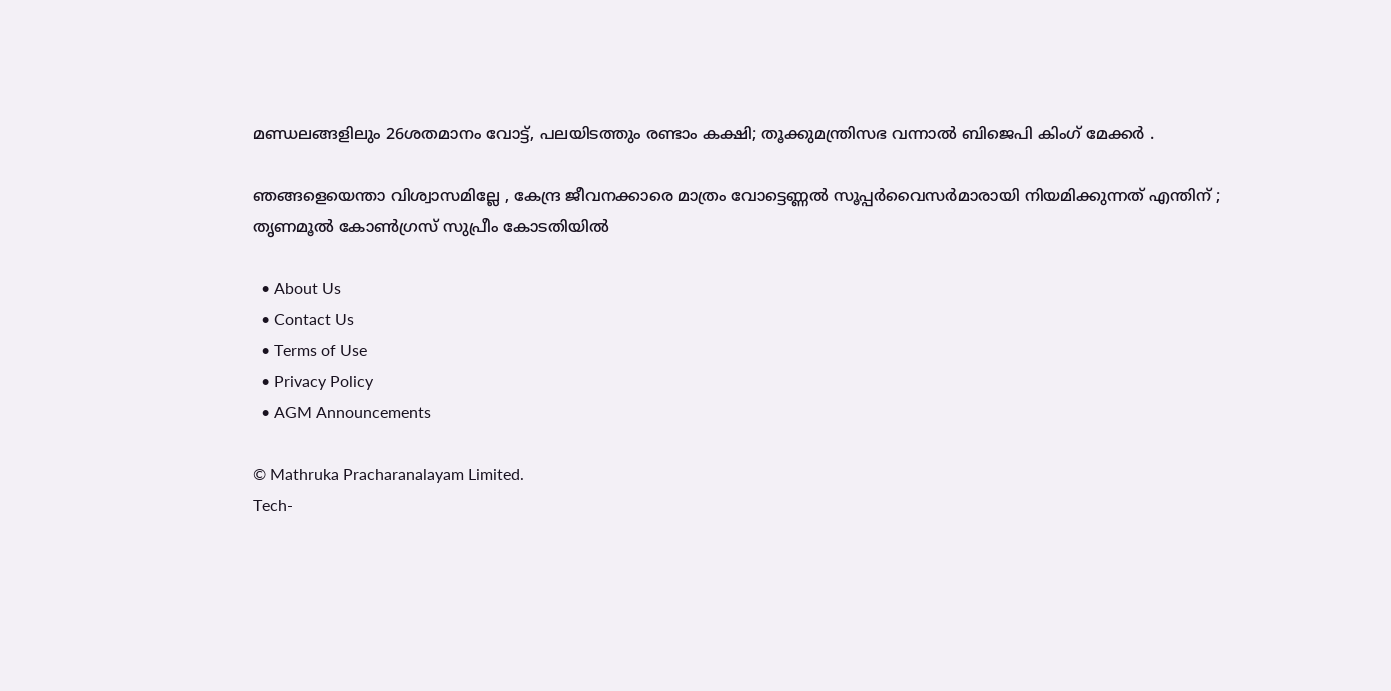മണ്ഡലങ്ങളിലും 26ശതമാനം വോട്ട്, പലയിടത്തും രണ്ടാം കക്ഷി; തൂക്കുമന്ത്രിസഭ വന്നാല്‍ ബിജെപി കിംഗ് മേക്കര്‍ .

ഞങ്ങളെയെന്താ വിശ്വാസമില്ലേ , കേന്ദ്ര ജീവനക്കാരെ മാത്രം വോട്ടെണ്ണൽ സൂപ്പർവൈസർമാരായി നിയമിക്കുന്നത് എന്തിന് ; തൃണമൂൽ കോൺഗ്രസ് സുപ്രീം കോടതിയിൽ

  • About Us
  • Contact Us
  • Terms of Use
  • Privacy Policy
  • AGM Announcements

© Mathruka Pracharanalayam Limited.
Tech-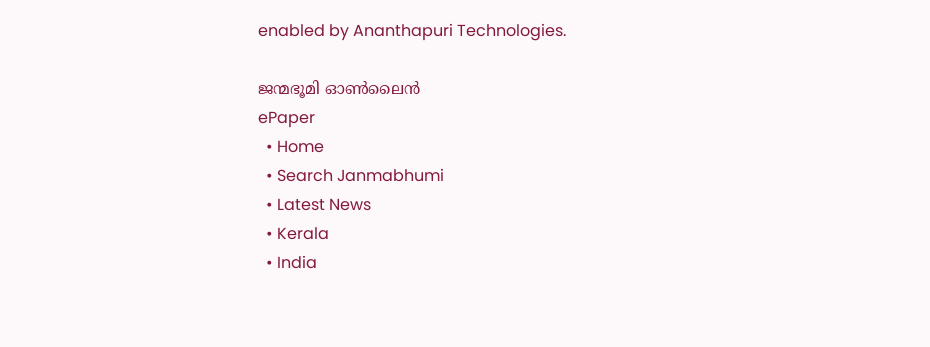enabled by Ananthapuri Technologies.

ജന്മഭൂമി ഓണ്‍ലൈന്‍
ePaper
  • Home
  • Search Janmabhumi
  • Latest News
  • Kerala
  • India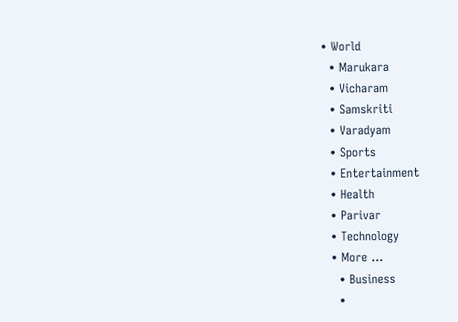• World
  • Marukara
  • Vicharam
  • Samskriti
  • Varadyam
  • Sports
  • Entertainment
  • Health
  • Parivar
  • Technology
  • More …
    • Business
    •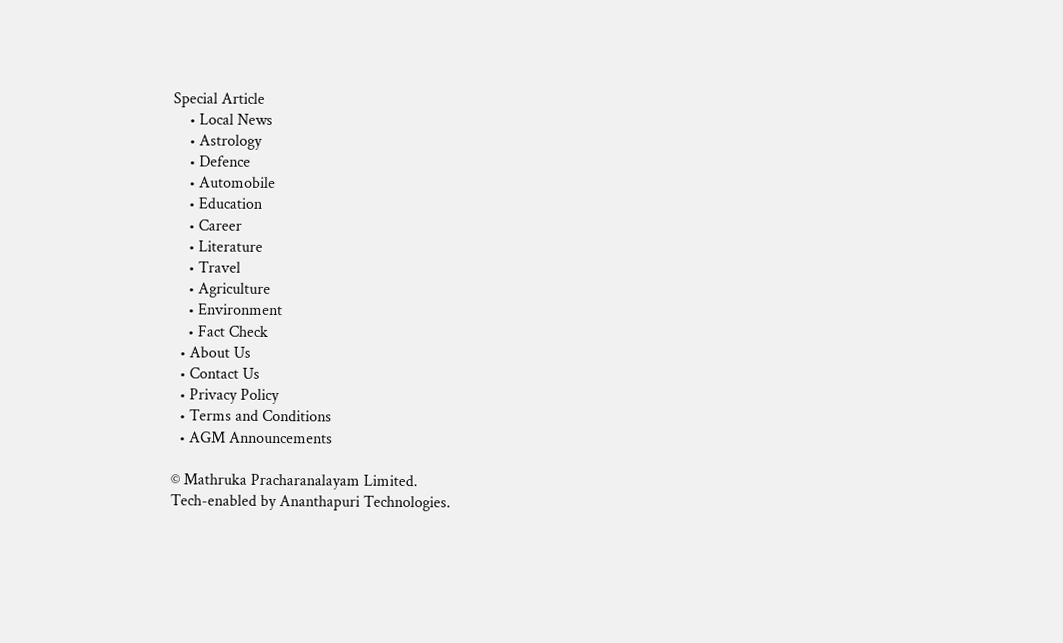Special Article
    • Local News
    • Astrology
    • Defence
    • Automobile
    • Education
    • Career
    • Literature
    • Travel
    • Agriculture
    • Environment
    • Fact Check
  • About Us
  • Contact Us
  • Privacy Policy
  • Terms and Conditions
  • AGM Announcements

© Mathruka Pracharanalayam Limited.
Tech-enabled by Ananthapuri Technologies.